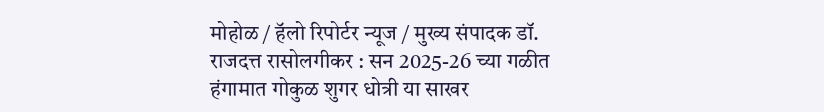मोहोळ / हॅलो रिपोर्टर न्यूज / मुख्य संपादक डॉ. राजदत्त रासोलगीकर : सन 2025-26 च्या गळीत हंगामात गोकुळ शुगर धोत्री या साखर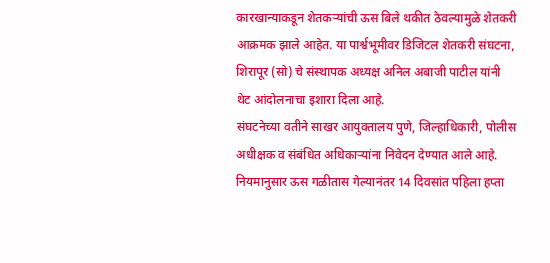कारखान्याकडून शेतकऱ्यांची ऊस बिले थकीत ठेवल्यामुळे शेतकरी आक्रमक झाले आहेत. या पार्श्वभूमीवर डिजिटल शेतकरी संघटना, शिरापूर (सो) चे संस्थापक अध्यक्ष अनिल अबाजी पाटील यांनी थेट आंदोलनाचा इशारा दिला आहे.
संघटनेच्या वतीने साखर आयुक्तालय पुणे, जिल्हाधिकारी, पोलीस अधीक्षक व संबंधित अधिकाऱ्यांना निवेदन देण्यात आले आहे. नियमानुसार ऊस गळीतास गेल्यानंतर 14 दिवसांत पहिला हप्ता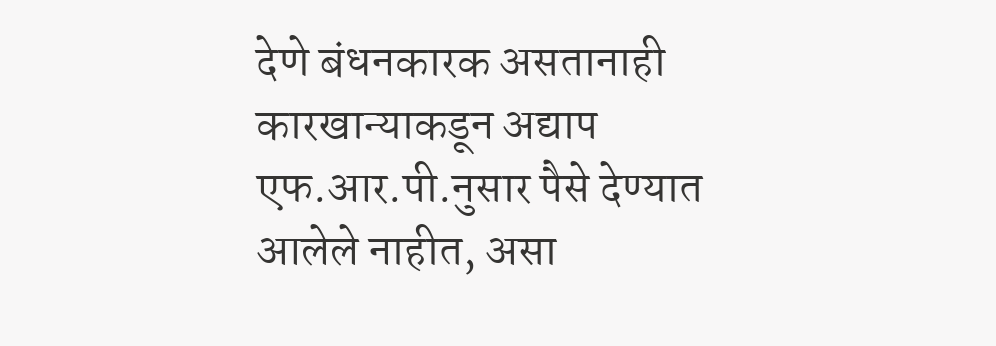देणे बंधनकारक असतानाही कारखान्याकडून अद्याप एफ.आर.पी.नुसार पैसे देण्यात आलेले नाहीत, असा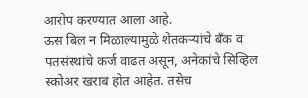आरोप करण्यात आला आहे.
ऊस बिल न मिळाल्यामुळे शेतकऱ्यांचे बँक व पतसंस्थांचे कर्ज वाढत असून, अनेकांचे सिव्हिल स्कोअर खराब होत आहेत. तसेच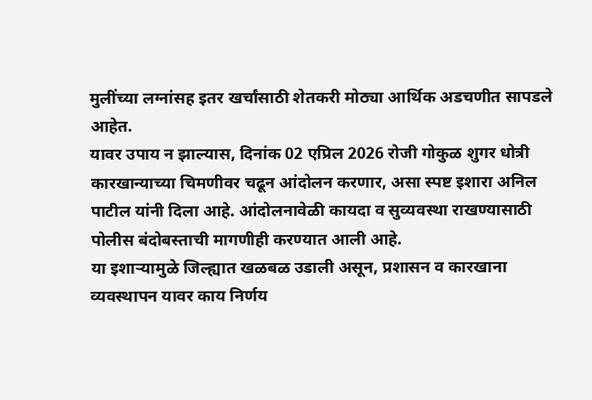मुलींच्या लग्नांसह इतर खर्चांसाठी शेतकरी मोठ्या आर्थिक अडचणीत सापडले आहेत.
यावर उपाय न झाल्यास, दिनांक 02 एप्रिल 2026 रोजी गोकुळ शुगर धोत्री कारखान्याच्या चिमणीवर चढून आंदोलन करणार, असा स्पष्ट इशारा अनिल पाटील यांनी दिला आहे. आंदोलनावेळी कायदा व सुव्यवस्था राखण्यासाठी पोलीस बंदोबस्ताची मागणीही करण्यात आली आहे.
या इशाऱ्यामुळे जिल्ह्यात खळबळ उडाली असून, प्रशासन व कारखाना व्यवस्थापन यावर काय निर्णय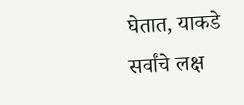घेतात, याकडे सर्वांचे लक्ष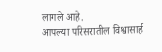लागले आहे.
आपल्या परिसरातील विश्वासार्ह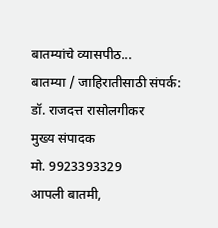बातम्यांचे व्यासपीठ...
बातम्या / जाहिरातीसाठी संपर्क:
डॉ. राजदत्त रासोलगीकर
मुख्य संपादक
मो. 9923393329
आपली बातमी,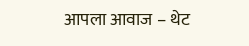आपला आवाज – थेट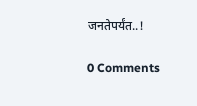जनतेपर्यंत..!

0 Comments